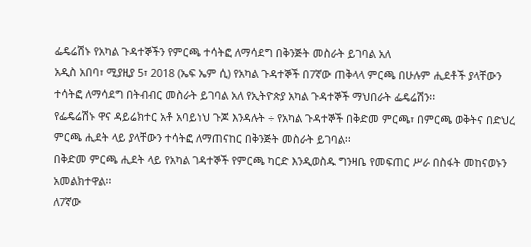ፌዴሬሽኑ የአካል ጉዳተኞችን የምርጫ ተሳትፎ ለማሳደግ በቅንጅት መስራት ይገባል አለ
አዲስ አበባ፣ ሚያዚያ 5፣ 2018 (ኤፍ ኤም ሲ) የአካል ጉዳተኞች በ7ኛው ጠቅላላ ምርጫ በሁሉም ሒደቶች ያላቸውን ተሳትፎ ለማሳደግ በትብብር መስራት ይገባል አለ የኢትዮጵያ አካል ጉዳተኞች ማህበራት ፌዴሬሽን፡፡
የፌዴሬሽኑ ዋና ዳይሬክተር አቶ አባይነህ ጉጆ እንዳሉት ÷ የአካል ጉዳተኞች በቅድመ ምርጫ፣ በምርጫ ወቅትና በድህረ ምርጫ ሒደት ላይ ያላቸውን ተሳትፎ ለማጠናከር በቅንጅት መስራት ይገባል፡፡
በቅድመ ምርጫ ሒደት ላይ የአካል ገዳተኞች የምርጫ ካርድ እንዲወስዱ ግንዛቤ የመፍጠር ሥራ በስፋት መከናወኑን አመልክተዋል፡፡
ለ7ኛው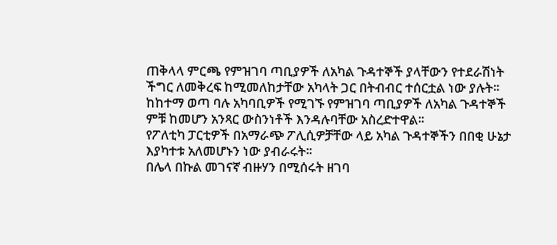ጠቅላላ ምርጫ የምዝገባ ጣቢያዎች ለአካል ጉዳተኞች ያላቸውን የተደራሽነት ችግር ለመቅረፍ ከሚመለከታቸው አካላት ጋር በትብብር ተሰርቷል ነው ያሉት፡፡
ከከተማ ወጣ ባሉ አካባቢዎች የሚገኙ የምዝገባ ጣቢያዎች ለአካል ጉዳተኞች ምቹ ከመሆን አንጻር ውስንነቶች እንዳሉባቸው አስረድተዋል፡፡
የፖለቲካ ፓርቲዎች በአማራጭ ፖሊሲዎቻቸው ላይ አካል ጉዳተኞችን በበቂ ሁኔታ እያካተቱ አለመሆኑን ነው ያብራሩት፡፡
በሌላ በኩል መገናኛ ብዙሃን በሚሰሩት ዘገባ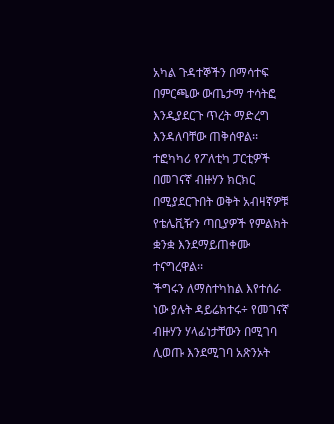አካል ጉዳተኞችን በማሳተፍ በምርጫው ውጤታማ ተሳትፎ እንዲያደርጉ ጥረት ማድረግ እንዳለባቸው ጠቅሰዋል፡፡
ተፎካካሪ የፖለቲካ ፓርቲዎች በመገናኛ ብዙሃን ክርክር በሚያደርጉበት ወቅት አብዛኛዎቹ የቴሌቪዥን ጣቢያዎች የምልክት ቋንቋ እንደማይጠቀሙ ተናግረዋል፡፡
ችግሩን ለማስተካከል እየተሰራ ነው ያሉት ዳይሬክተሩ÷ የመገናኛ ብዙሃን ሃላፊነታቸውን በሚገባ ሊወጡ እንደሚገባ አጽንኦት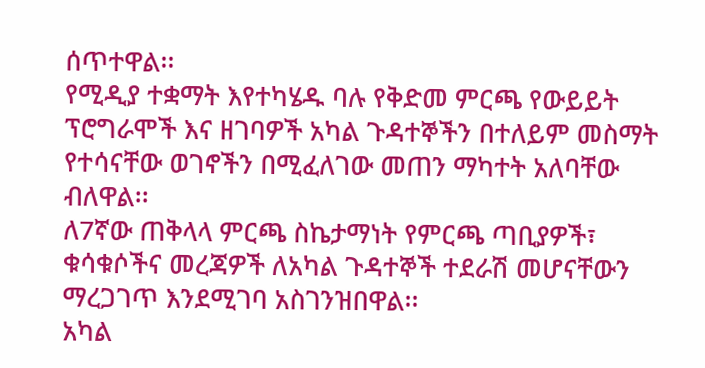ሰጥተዋል፡፡
የሚዲያ ተቋማት እየተካሄዱ ባሉ የቅድመ ምርጫ የውይይት ፕሮግራሞች እና ዘገባዎች አካል ጉዳተኞችን በተለይም መስማት የተሳናቸው ወገኖችን በሚፈለገው መጠን ማካተት አለባቸው ብለዋል፡፡
ለ7ኛው ጠቅላላ ምርጫ ስኬታማነት የምርጫ ጣቢያዎች፣ ቁሳቁሶችና መረጃዎች ለአካል ጉዳተኞች ተደራሽ መሆናቸውን ማረጋገጥ እንደሚገባ አስገንዝበዋል፡፡
አካል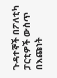ጉዳተኞች በፖለቲካ ፓርቲዎች ውስጥ በእጩነት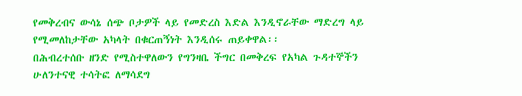የመቅረብና ውሳኔ ሰጭ ቦታዎች ላይ የመድረስ እድል እንዲኖራቸው ማድረግ ላይ የሚመለከታቸው አካላት በቁርጠኝነት እንዲሰሩ ጠይቀዋል፡፡
በሕብረተሰቡ ዘንድ የሚስተዋለውን የግንዛቤ ችግር በመቅረፍ የአካል ጉዳተኞችን ሁለንተናዊ ተሳትፎ ለማሳደግ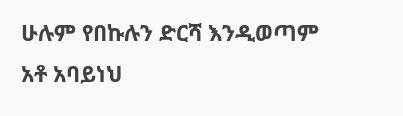ሁሉም የበኩሉን ድርሻ እንዲወጣም አቶ አባይነህ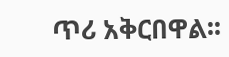ጥሪ አቅርበዋል፡፡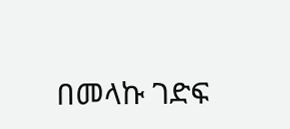በመላኩ ገድፍ